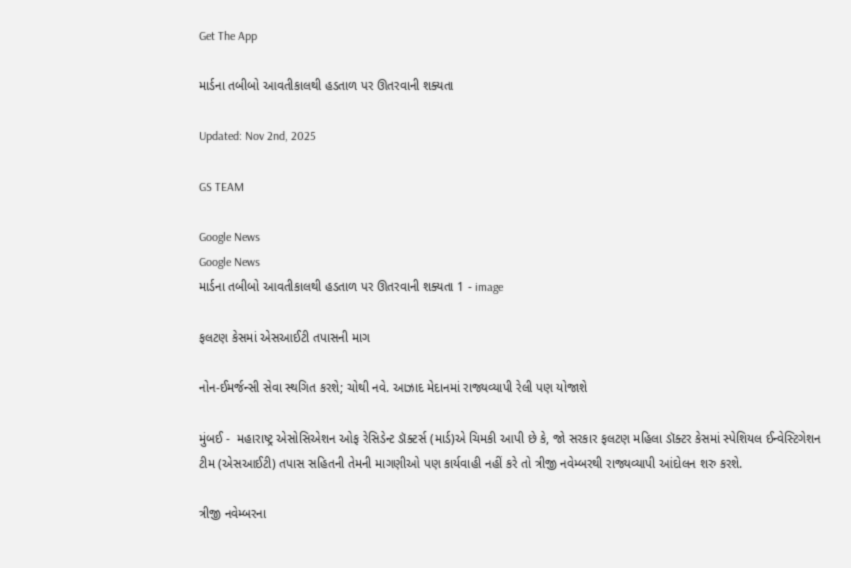Get The App

માર્ડના તબીબો આવતીકાલથી હડતાળ પર ઊતરવાની શક્યતા

Updated: Nov 2nd, 2025

GS TEAM

Google News
Google News
માર્ડના તબીબો આવતીકાલથી હડતાળ પર ઊતરવાની શક્યતા 1 - image

ફલટણ કેસમાં એસઆઈટી તપાસની માગ

નોન-ઈમર્જન્સી સેવા સ્થગિત કરશે; ચોથી નવે. આઝાદ મેદાનમાં રાજ્યવ્યાપી રેલી પણ યોજાશે

મુંબઈ -  મહારાષ્ટ્ર એસોસિએશન ઓફ રેસિડેન્ટ ડૉક્ટર્સ (માર્ડ)એ ચિમકી આપી છે કે, જો સરકાર ફલટણ મહિલા ડૉક્ટર કેસમાં સ્પેશિયલ ઈન્વેસ્ટિગેશન ટીમ (એસઆઈટી) તપાસ સહિતની તેમની માગણીઓ પણ કાર્યવાહી નહીં કરે તો ત્રીજી નવેમ્બરથી રાજ્યવ્યાપી આંદોલન શરુ કરશે.

ત્રીજી નવેમ્બરના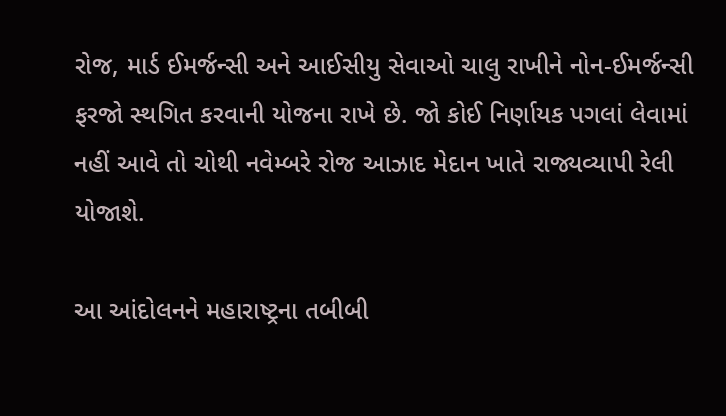રોજ, માર્ડ ઈમર્જન્સી અને આઈસીયુ સેવાઓ ચાલુ રાખીને નોન-ઈમર્જન્સી ફરજો સ્થગિત કરવાની યોજના રાખે છે. જો કોઈ નિર્ણાયક પગલાં લેવામાં નહીં આવે તો ચોથી નવેમ્બરે રોજ આઝાદ મેદાન ખાતે રાજ્યવ્યાપી રેલી યોજાશે.

આ આંદોલનને મહારાષ્ટ્રના તબીબી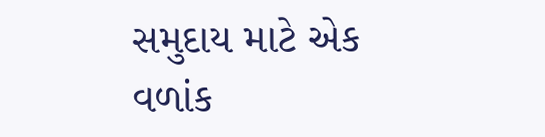સમુદાય માટે એક વળાંક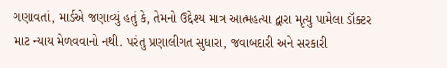ગણાવતાં, માર્ડએ જણાવ્યું હતું કે, તેમનો ઉદ્દેશ્ય માત્ર આત્મહત્યા દ્વારા મૃત્યુ પામેલા ડૉક્ટર માટ ન્યાય મેળવવાનો નથી. પરંતુ પ્રણાલીગત સુધારા, જવાબદારી અને સરકારી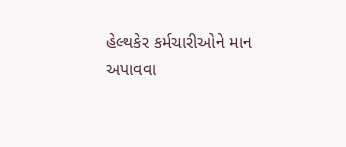હેલ્થકેર કર્મચારીઓને માન અપાવવા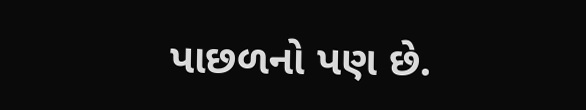પાછળનો પણ છે.